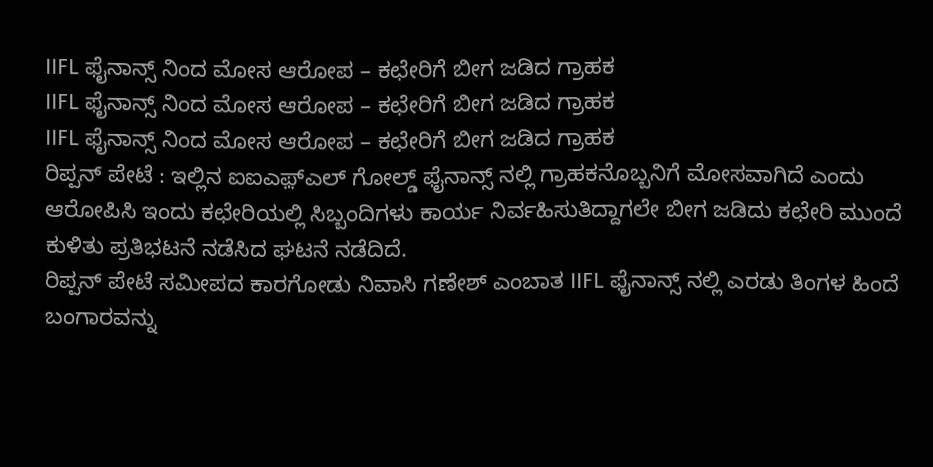IIFL ಫೈನಾನ್ಸ್ ನಿಂದ ಮೋಸ ಆರೋಪ – ಕಛೇರಿಗೆ ಬೀಗ ಜಡಿದ ಗ್ರಾಹಕ
IIFL ಫೈನಾನ್ಸ್ ನಿಂದ ಮೋಸ ಆರೋಪ – ಕಛೇರಿಗೆ ಬೀಗ ಜಡಿದ ಗ್ರಾಹಕ
IIFL ಫೈನಾನ್ಸ್ ನಿಂದ ಮೋಸ ಆರೋಪ – ಕಛೇರಿಗೆ ಬೀಗ ಜಡಿದ ಗ್ರಾಹಕ
ರಿಪ್ಪನ್ ಪೇಟೆ : ಇಲ್ಲಿನ ಐಐಎಫ಼್ಎಲ್ ಗೋಲ್ಡ್ ಫೈನಾನ್ಸ್ ನಲ್ಲಿ ಗ್ರಾಹಕನೊಬ್ಬನಿಗೆ ಮೋಸವಾಗಿದೆ ಎಂದು ಆರೋಪಿಸಿ ಇಂದು ಕಛೇರಿಯಲ್ಲಿ ಸಿಬ್ಬಂದಿಗಳು ಕಾರ್ಯ ನಿರ್ವಹಿಸುತಿದ್ದಾಗಲೇ ಬೀಗ ಜಡಿದು ಕಛೇರಿ ಮುಂದೆ ಕುಳಿತು ಪ್ರತಿಭಟನೆ ನಡೆಸಿದ ಘಟನೆ ನಡೆದಿದೆ.
ರಿಪ್ಪನ್ ಪೇಟೆ ಸಮೀಪದ ಕಾರಗೋಡು ನಿವಾಸಿ ಗಣೇಶ್ ಎಂಬಾತ IIFL ಫೈನಾನ್ಸ್ ನಲ್ಲಿ ಎರಡು ತಿಂಗಳ ಹಿಂದೆ ಬಂಗಾರವನ್ನು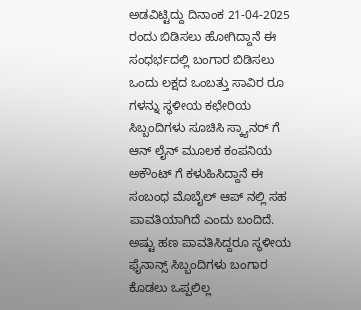ಅಡವಿಟ್ಟಿದ್ದು ದಿನಾಂಕ 21-04-2025 ರಂದು ಬಿಡಿಸಲು ಹೋಗಿದ್ದಾನೆ ಈ ಸಂಧರ್ಭದಲ್ಲಿ ಬಂಗಾರ ಬಿಡಿಸಲು ಒಂದು ಲಕ್ಷದ ಒಂಬತ್ತು ಸಾವಿರ ರೂ ಗಳನ್ನು ಸ್ಥಳೀಯ ಕಛೇರಿಯ ಸಿಬ್ಬಂದಿಗಳು ಸೂಚಿಸಿ ಸ್ಕ್ಯಾನರ್ ಗೆ ಆನ್ ಲೈನ್ ಮೂಲಕ ಕಂಪನಿಯ ಅಕೌಂಟ್ ಗೆ ಕಳುಹಿಸಿದ್ದಾನೆ ಈ ಸಂಬಂಧ ಮೊಬೈಲ್ ಆಪ್ ನಲ್ಲಿ ಸಹ ಪಾವತಿಯಾಗಿದೆ ಎಂದು ಬಂದಿದೆ.
ಅಷ್ಟು ಹಣ ಪಾವತಿಸಿದ್ದರೂ ಸ್ಥಳೀಯ ಫೈನಾನ್ಸ್ ಸಿಬ್ಬಂದಿಗಳು ಬಂಗಾರ ಕೊಡಲು ಒಪ್ಪಲಿಲ್ಲ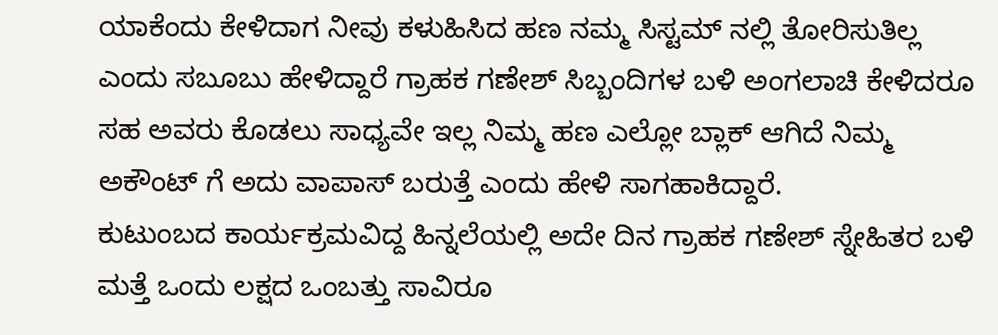ಯಾಕೆಂದು ಕೇಳಿದಾಗ ನೀವು ಕಳುಹಿಸಿದ ಹಣ ನಮ್ಮ ಸಿಸ್ಟಮ್ ನಲ್ಲಿ ತೋರಿಸುತಿಲ್ಲ ಎಂದು ಸಬೂಬು ಹೇಳಿದ್ದಾರೆ ಗ್ರಾಹಕ ಗಣೇಶ್ ಸಿಬ್ಬಂದಿಗಳ ಬಳಿ ಅಂಗಲಾಚಿ ಕೇಳಿದರೂ ಸಹ ಅವರು ಕೊಡಲು ಸಾಧ್ಯವೇ ಇಲ್ಲ ನಿಮ್ಮ ಹಣ ಎಲ್ಲೋ ಬ್ಲಾಕ್ ಆಗಿದೆ ನಿಮ್ಮ ಅಕೌಂಟ್ ಗೆ ಅದು ವಾಪಾಸ್ ಬರುತ್ತೆ ಎಂದು ಹೇಳಿ ಸಾಗಹಾಕಿದ್ದಾರೆ.
ಕುಟುಂಬದ ಕಾರ್ಯಕ್ರಮವಿದ್ದ ಹಿನ್ನಲೆಯಲ್ಲಿ ಅದೇ ದಿನ ಗ್ರಾಹಕ ಗಣೇಶ್ ಸ್ನೇಹಿತರ ಬಳಿ ಮತ್ತೆ ಒಂದು ಲಕ್ಷದ ಒಂಬತ್ತು ಸಾವಿರೂ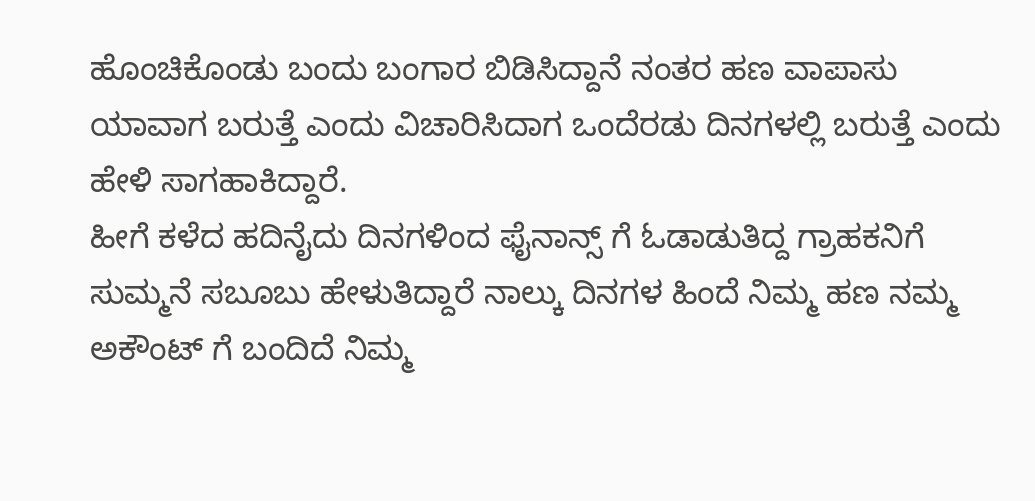ಹೊಂಚಿಕೊಂಡು ಬಂದು ಬಂಗಾರ ಬಿಡಿಸಿದ್ದಾನೆ ನಂತರ ಹಣ ವಾಪಾಸು ಯಾವಾಗ ಬರುತ್ತೆ ಎಂದು ವಿಚಾರಿಸಿದಾಗ ಒಂದೆರಡು ದಿನಗಳಲ್ಲಿ ಬರುತ್ತೆ ಎಂದು ಹೇಳಿ ಸಾಗಹಾಕಿದ್ದಾರೆ.
ಹೀಗೆ ಕಳೆದ ಹದಿನೈದು ದಿನಗಳಿಂದ ಫೈನಾನ್ಸ್ ಗೆ ಓಡಾಡುತಿದ್ದ ಗ್ರಾಹಕನಿಗೆ ಸುಮ್ಮನೆ ಸಬೂಬು ಹೇಳುತಿದ್ದಾರೆ ನಾಲ್ಕು ದಿನಗಳ ಹಿಂದೆ ನಿಮ್ಮ ಹಣ ನಮ್ಮ ಅಕೌಂಟ್ ಗೆ ಬಂದಿದೆ ನಿಮ್ಮ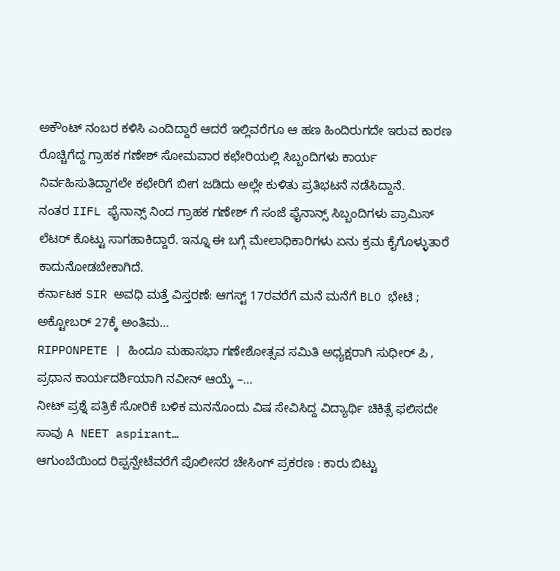ಅಕೌಂಟ್ ನಂಬರ ಕಳಿಸಿ ಎಂದಿದ್ದಾರೆ ಆದರೆ ಇಲ್ಲಿವರೆಗೂ ಆ ಹಣ ಹಿಂದಿರುಗದೇ ಇರುವ ಕಾರಣ ರೊಚ್ಚಿಗೆದ್ದ ಗ್ರಾಹಕ ಗಣೇಶ್ ಸೋಮವಾರ ಕಛೇರಿಯಲ್ಲಿ ಸಿಬ್ಬಂದಿಗಳು ಕಾರ್ಯ ನಿರ್ವಹಿಸುತಿದ್ದಾಗಲೇ ಕಛೇರಿಗೆ ಬೀಗ ಜಡಿದು ಅಲ್ಲೇ ಕುಳಿತು ಪ್ರತಿಭಟನೆ ನಡೆಸಿದ್ದಾನೆ.
ನಂತರ IIFL ಫೈನಾನ್ಸ್ ನಿಂದ ಗ್ರಾಹಕ ಗಣೇಶ್ ಗೆ ಸಂಜೆ ಫೈನಾನ್ಸ್ ಸಿಬ್ಬಂದಿಗಳು ಪ್ರಾಮಿಸ್ ಲೆಟರ್ ಕೊಟ್ಟು ಸಾಗಹಾಕಿದ್ದಾರೆ. ಇನ್ನೂ ಈ ಬಗ್ಗೆ ಮೇಲಾಧಿಕಾರಿಗಳು ಏನು ಕ್ರಮ ಕೈಗೊಳ್ಳುತಾರೆ ಕಾದುನೋಡಬೇಕಾಗಿದೆ.
ಕರ್ನಾಟಕ SIR ಅವಧಿ ಮತ್ತೆ ವಿಸ್ತರಣೆ: ಆಗಸ್ಟ್ 17ರವರೆಗೆ ಮನೆ ಮನೆಗೆ BLO ಭೇಟಿ ; ಅಕ್ಟೋಬರ್ 27ಕ್ಕೆ ಅಂತಿಮ…
RIPPONPETE | ಹಿಂದೂ ಮಹಾಸಭಾ ಗಣೇಶೋತ್ಸವ ಸಮಿತಿ ಅಧ್ಯಕ್ಷರಾಗಿ ಸುಧೀರ್ ಪಿ , ಪ್ರಧಾನ ಕಾರ್ಯದರ್ಶಿಯಾಗಿ ನವೀನ್ ಆಯ್ಕೆ –…
ನೀಟ್ ಪ್ರಶ್ನೆ ಪತ್ರಿಕೆ ಸೋರಿಕೆ ಬಳಿಕ ಮನನೊಂದು ವಿಷ ಸೇವಿಸಿದ್ದ ವಿದ್ಯಾರ್ಥಿ ಚಿಕಿತ್ಸೆ ಫಲಿಸದೇ ಸಾವು A NEET aspirant…
ಆಗುಂಬೆಯಿಂದ ರಿಪ್ಪನ್ಪೇಟೆವರೆಗೆ ಪೊಲೀಸರ ಚೇಸಿಂಗ್ ಪ್ರಕರಣ : ಕಾರು ಬಿಟ್ಟು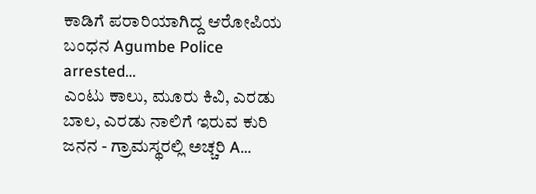ಕಾಡಿಗೆ ಪರಾರಿಯಾಗಿದ್ದ ಆರೋಪಿಯ ಬಂಧನ Agumbe Police arrested…
ಎಂಟು ಕಾಲು, ಮೂರು ಕಿವಿ, ಎರಡು ಬಾಲ, ಎರಡು ನಾಲಿಗೆ ಇರುವ ಕುರಿ ಜನನ - ಗ್ರಾಮಸ್ಥರಲ್ಲಿ ಅಚ್ಚರಿ A…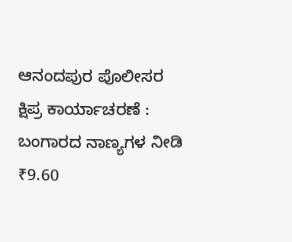ಆನಂದಪುರ ಪೊಲೀಸರ ಕ್ಷಿಪ್ರ ಕಾರ್ಯಾಚರಣೆ : ಬಂಗಾರದ ನಾಣ್ಯಗಳ ನೀಡಿ ₹9.60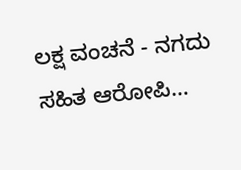ಲಕ್ಷ ವಂಚನೆ - ನಗದು ಸಹಿತ ಆರೋಪಿ…